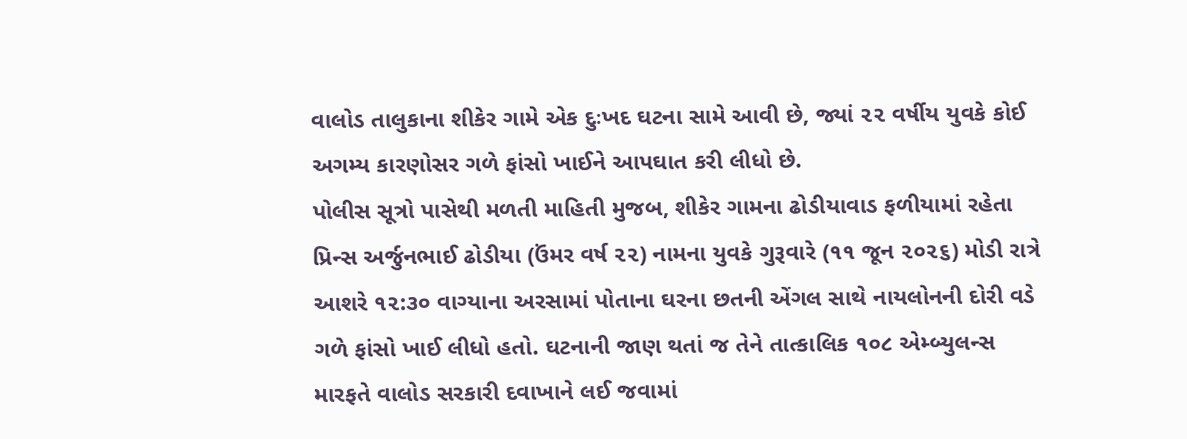વાલોડ તાલુકાના શીકેર ગામે એક દુઃખદ ઘટના સામે આવી છે, જ્યાં ૨૨ વર્ષીય યુવકે કોઈ અગમ્ય કારણોસર ગળે ફાંસો ખાઈને આપઘાત કરી લીધો છે.
પોલીસ સૂત્રો પાસેથી મળતી માહિતી મુજબ, શીકેર ગામના ઢોડીયાવાડ ફળીયામાં રહેતા પ્રિન્સ અર્જુનભાઈ ઢોડીયા (ઉંમર વર્ષ ૨૨) નામના યુવકે ગુરૂવારે (૧૧ જૂન ૨૦૨૬) મોડી રાત્રે આશરે ૧૨:૩૦ વાગ્યાના અરસામાં પોતાના ઘરના છતની એંગલ સાથે નાયલોનની દોરી વડે ગળે ફાંસો ખાઈ લીધો હતો. ઘટનાની જાણ થતાં જ તેને તાત્કાલિક ૧૦૮ એમ્બ્યુલન્સ મારફતે વાલોડ સરકારી દવાખાને લઈ જવામાં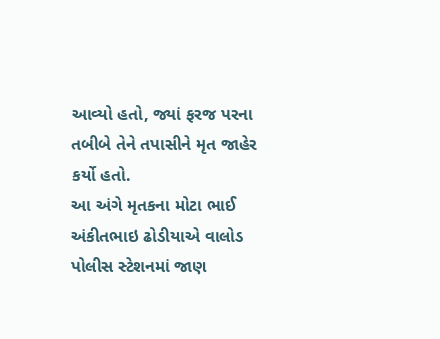આવ્યો હતો, જ્યાં ફરજ પરના તબીબે તેને તપાસીને મૃત જાહેર કર્યો હતો.
આ અંગે મૃતકના મોટા ભાઈ અંકીતભાઇ ઢોડીયાએ વાલોડ પોલીસ સ્ટેશનમાં જાણ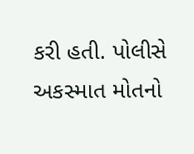કરી હતી. પોલીસે અકસ્માત મોતનો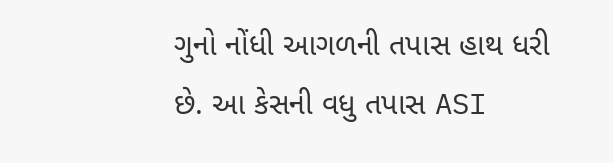ગુનો નોંધી આગળની તપાસ હાથ ધરી છે. આ કેસની વધુ તપાસ ASI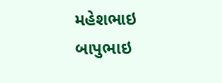મહેશભાઇ બાપુભાઇ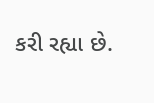કરી રહ્યા છે.